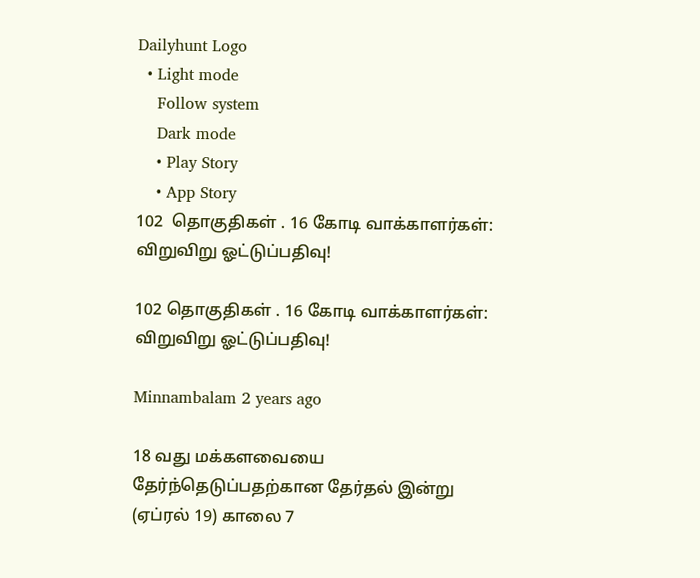Dailyhunt Logo
  • Light mode
    Follow system
    Dark mode
    • Play Story
    • App Story
102  தொகுதிகள் . 16 கோடி வாக்காளர்கள்: விறுவிறு ஓட்டுப்பதிவு!

102 தொகுதிகள் . 16 கோடி வாக்காளர்கள்: விறுவிறு ஓட்டுப்பதிவு!

Minnambalam 2 years ago

18 வது மக்களவையை தேர்ந்தெடுப்பதற்கான தேர்தல் இன்று (ஏப்ரல் 19) காலை 7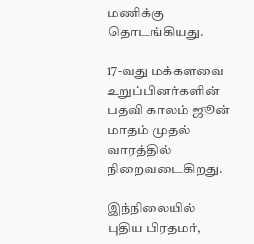மணிக்கு தொடங்கியது.

17-வது மக்களவை உறுப்பினர்களின் பதவி காலம் ஜூன் மாதம் முதல் வாரத்தில் நிறைவடைகிறது.

இந்நிலையில் புதிய பிரதமர்,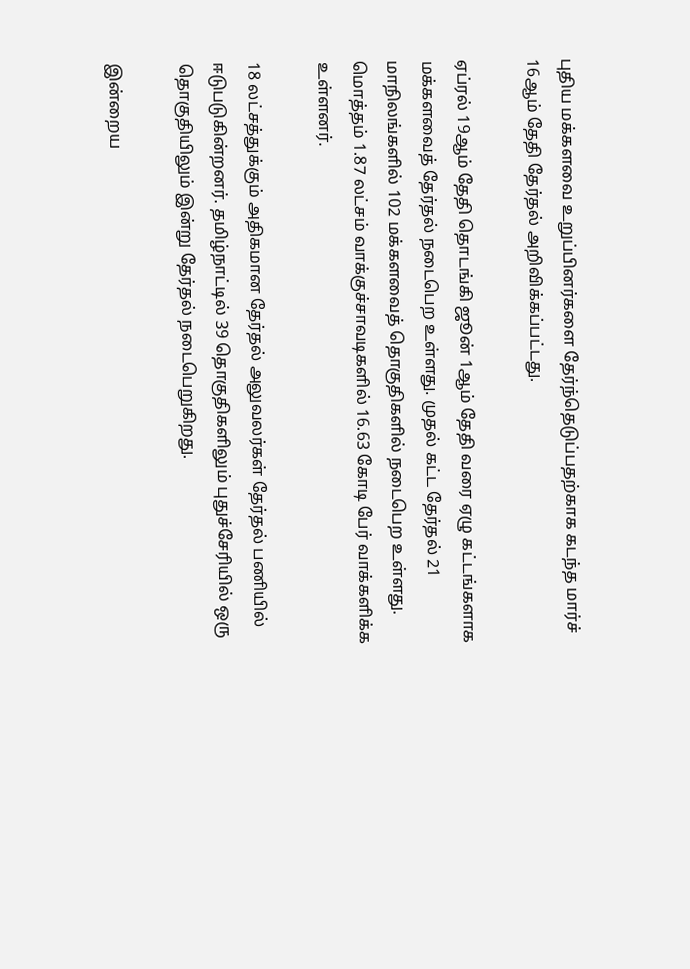புதிய மக்களவை உறுப்பினர்களை தேர்ந்தெடுப்பதற்காக கடந்த மார்ச் 16ஆம் தேதி தேர்தல் அறிவிக்கப்பட்டது.

ஏப்ரல் 19ஆம் தேதி தொடங்கி ஜூன் 1ஆம் தேதி வரை ஏழு கட்டங்களாக மக்களவைத் தேர்தல் நடைபெற உள்ளது. முதல் கட்ட தேர்தல் 21 மாநிலங்களில் 102 மக்களவைத் தொகுதிகளில் நடைபெற உள்ளது. மொத்தம் 1.87 லட்சம் வாக்குச்சாவடிகளில் 16.63 கோடி பேர் வாக்களிக்க உள்ளனர்.

18 லட்சத்துக்கும் அதிகமான தேர்தல் அலுவலர்கள் தேர்தல் பணியில் ஈடுபடுகின்றனர். தமிழ்நாட்டில் 39 தொகுதிகளிலும் புதுச்சேரியில் ஒரு தொகுதியிலும் இன்று தேர்தல் நடைபெறுகிறது.

இன்றைய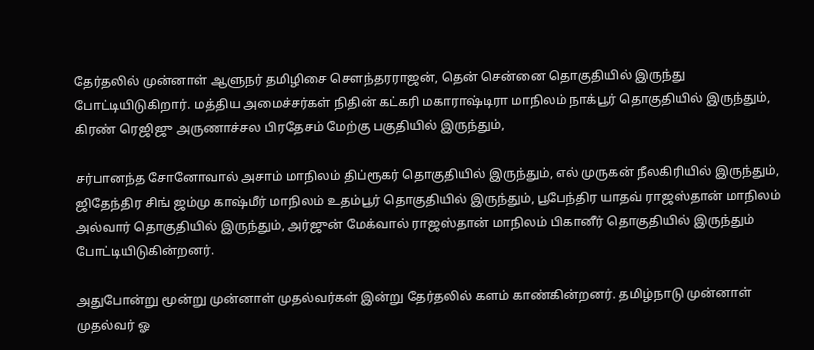தேர்தலில் முன்னாள் ஆளுநர் தமிழிசை சௌந்தரராஜன், தென் சென்னை தொகுதியில் இருந்து போட்டியிடுகிறார். மத்திய அமைச்சர்கள் நிதின் கட்கரி மகாராஷ்டிரா மாநிலம் நாக்பூர் தொகுதியில் இருந்தும், கிரண் ரெஜிஜு அருணாச்சல பிரதேசம் மேற்கு பகுதியில் இருந்தும்,

சர்பானந்த சோனோவால் அசாம் மாநிலம் திப்ரூகர் தொகுதியில் இருந்தும், எல் முருகன் நீலகிரியில் இருந்தும், ஜிதேந்திர சிங் ஜம்மு காஷ்மீர் மாநிலம் உதம்பூர் தொகுதியில் இருந்தும், பூபேந்திர யாதவ் ராஜஸ்தான் மாநிலம் அல்வார் தொகுதியில் இருந்தும், அர்ஜுன் மேக்வால் ராஜஸ்தான் மாநிலம் பிகானீர் தொகுதியில் இருந்தும் போட்டியிடுகின்றனர்.

அதுபோன்று மூன்று முன்னாள் முதல்வர்கள் இன்று தேர்தலில் களம் காண்கின்றனர். தமிழ்நாடு முன்னாள் முதல்வர் ஓ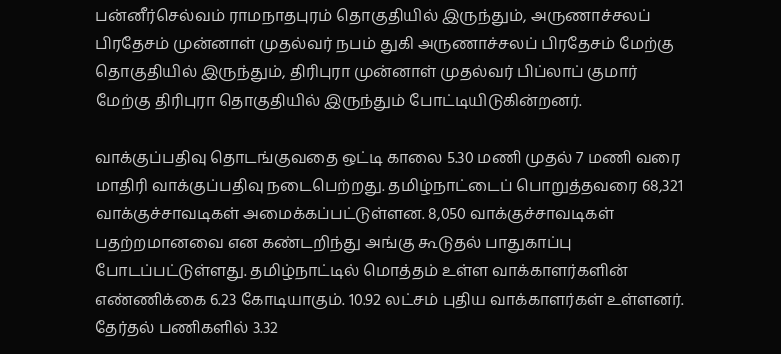பன்னீர்செல்வம் ராமநாதபுரம் தொகுதியில் இருந்தும், அருணாச்சலப் பிரதேசம் முன்னாள் முதல்வர் நபம் துகி அருணாச்சலப் பிரதேசம் மேற்கு தொகுதியில் இருந்தும், திரிபுரா முன்னாள் முதல்வர் பிப்லாப் குமார் மேற்கு திரிபுரா தொகுதியில் இருந்தும் போட்டியிடுகின்றனர்.

வாக்குப்பதிவு தொடங்குவதை ஒட்டி காலை 5.30 மணி முதல் 7 மணி வரை மாதிரி வாக்குப்பதிவு நடைபெற்றது. தமிழ்நாட்டைப் பொறுத்தவரை 68,321 வாக்குச்சாவடிகள் அமைக்கப்பட்டுள்ளன. 8,050 வாக்குச்சாவடிகள் பதற்றமானவை என கண்டறிந்து அங்கு கூடுதல் பாதுகாப்பு போடப்பட்டுள்ளது. தமிழ்நாட்டில் மொத்தம் உள்ள வாக்காளர்களின் எண்ணிக்கை 6.23 கோடியாகும். 10.92 லட்சம் புதிய வாக்காளர்கள் உள்ளனர். தேர்தல் பணிகளில் 3.32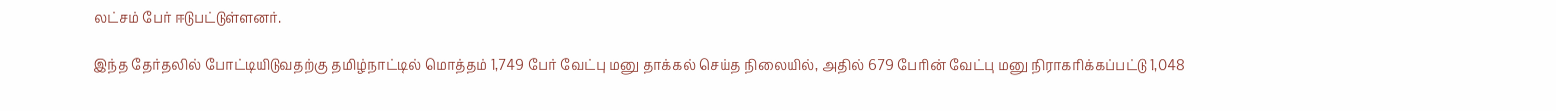லட்சம் பேர் ஈடுபட்டுள்ளனர்.

இந்த தேர்தலில் போட்டியிடுவதற்கு தமிழ்நாட்டில் மொத்தம் 1,749 பேர் வேட்பு மனு தாக்கல் செய்த நிலையில், அதில் 679 பேரின் வேட்பு மனு நிராகரிக்கப்பட்டு 1,048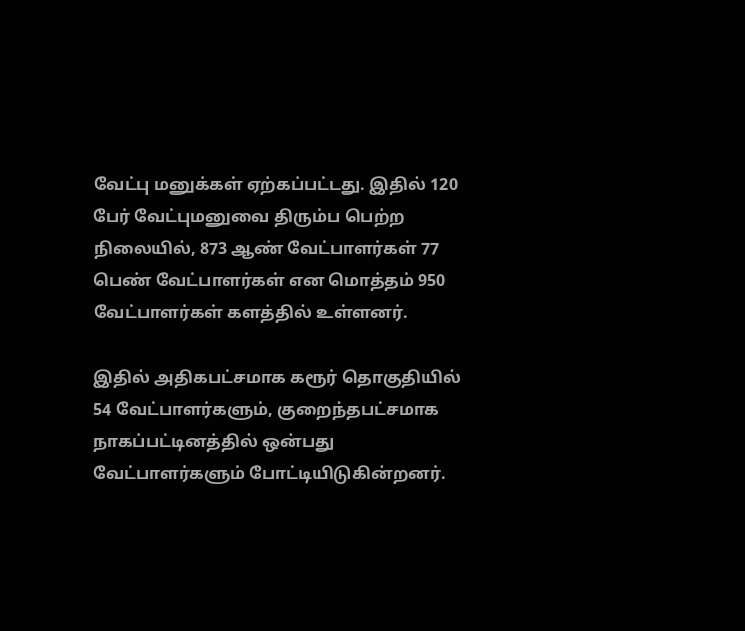வேட்பு மனுக்கள் ஏற்கப்பட்டது. இதில் 120 பேர் வேட்புமனுவை திரும்ப பெற்ற நிலையில், 873 ஆண் வேட்பாளர்கள் 77 பெண் வேட்பாளர்கள் என மொத்தம் 950 வேட்பாளர்கள் களத்தில் உள்ளனர்.

இதில் அதிகபட்சமாக கரூர் தொகுதியில் 54 வேட்பாளர்களும், குறைந்தபட்சமாக நாகப்பட்டினத்தில் ஒன்பது வேட்பாளர்களும் போட்டியிடுகின்றனர்.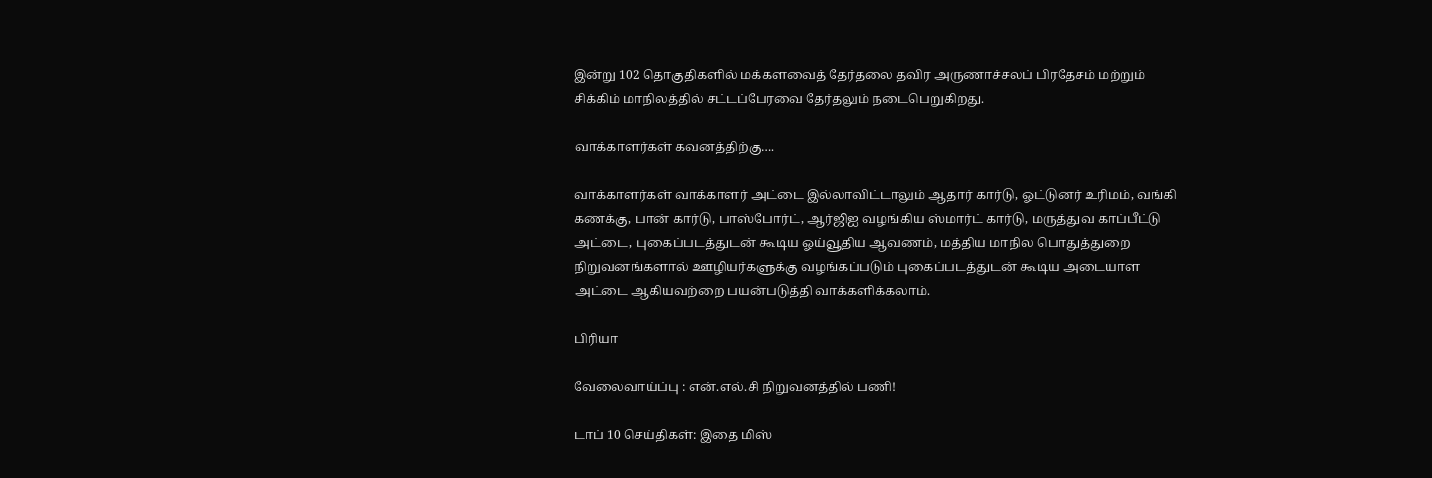இன்று 102 தொகுதிகளில் மக்களவைத் தேர்தலை தவிர அருணாச்சலப் பிரதேசம் மற்றும் சிக்கிம் மாநிலத்தில் சட்டப்பேரவை தேர்தலும் நடைபெறுகிறது.

வாக்காளர்கள் கவனத்திற்கு….

வாக்காளர்கள் வாக்காளர் அட்டை இல்லாவிட்டாலும் ஆதார் கார்டு, ஓட்டுனர் உரிமம், வங்கி கணக்கு, பான் கார்டு, பாஸ்போர்ட், ஆர்ஜிஐ வழங்கிய ஸ்மார்ட் கார்டு, மருத்துவ காப்பீட்டு அட்டை, புகைப்படத்துடன் கூடிய ஓய்வூதிய ஆவணம், மத்திய மாநில பொதுத்துறை நிறுவனங்களால் ஊழியர்களுக்கு வழங்கப்படும் புகைப்படத்துடன் கூடிய அடையாள அட்டை ஆகியவற்றை பயன்படுத்தி வாக்களிக்கலாம்.

பிரியா

வேலைவாய்ப்பு : என்.எல்.சி நிறுவனத்தில் பணி!

டாப் 10 செய்திகள்: இதை மிஸ்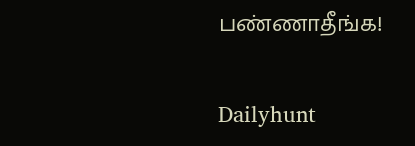பண்ணாதீங்க!

Dailyhunt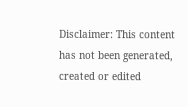Disclaimer: This content has not been generated, created or edited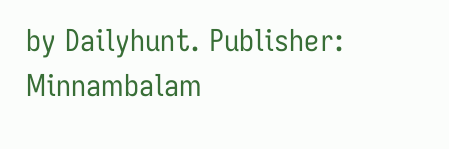by Dailyhunt. Publisher: Minnambalam